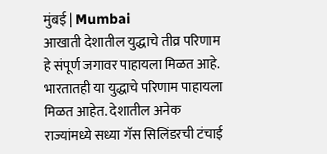मुंबई | Mumbai
आखाती देशातील युद्धाचे तीव्र परिणाम हे संपूर्ण जगावर पाहायला मिळत आहे. भारतातही या युद्धाचे परिणाम पाहायला मिळत आहेत. देशातील अनेक राज्यांमध्ये सध्या गॅस सिलिंडरची टंचाई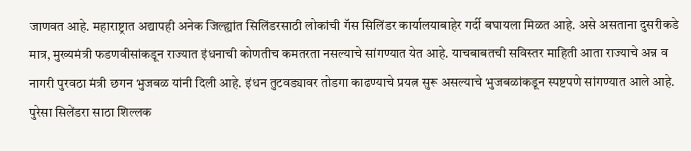जाणवत आहे. महाराष्ट्रात अद्यापही अनेक जिल्ह्यांत सिलिंडरसाठी लोकांची गॅस सिलिंडर कार्यालयाबाहेर गर्दी बघायला मिळत आहे. असे असताना दुसरीकडे मात्र, मुख्यमंत्री फडणवीसांकडून राज्यात इंधनाची कोणतीच कमतरता नसल्याचे सांगण्यात येत आहे. याचबाबतची सविस्तर माहिती आता राज्याचे अन्न व नागरी पुरवठा मंत्री छगन भुजबळ यांनी दिली आहे. इंधन तुटवड्यावर तोडगा काढण्याचे प्रयत्न सुरू असल्याचे भुजबळांकडून स्पष्टपणे सांगण्यात आले आहे.
पुरेसा सिलेंडरा साठा शिल्लक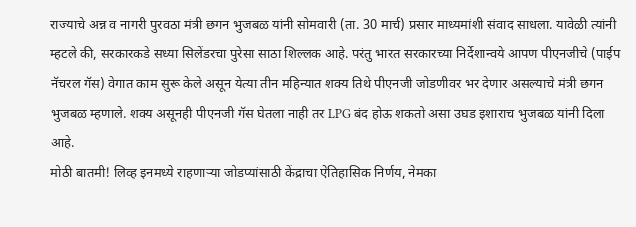राज्याचे अन्न व नागरी पुरवठा मंत्री छगन भुजबळ यांनी सोमवारी (ता. 30 मार्च) प्रसार माध्यमांशी संवाद साधला. यावेळी त्यांनी म्हटले की, सरकारकडे सध्या सिलेंडरचा पुरेसा साठा शिल्लक आहे. परंतु भारत सरकारच्या निर्देशान्वये आपण पीएनजीचे (पाईप नॅचरल गॅस) वेगात काम सुरू केले असून येत्या तीन महिन्यात शक्य तिथे पीएनजी जोडणीवर भर देणार असल्याचे मंत्री छगन भुजबळ म्हणाले. शक्य असूनही पीएनजी गॅस घेतला नाही तर LPG बंद होऊ शकतो असा उघड इशाराच भुजबळ यांनी दिला आहे.
मोठी बातमी! लिव्ह इनमध्ये राहणाऱ्या जोडप्यांसाठी केंद्राचा ऐतिहासिक निर्णय, नेमका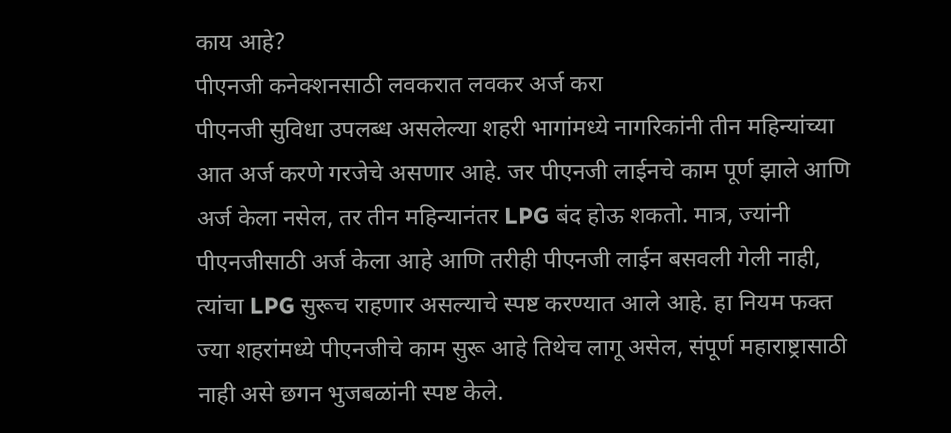काय आहे?
पीएनजी कनेक्शनसाठी लवकरात लवकर अर्ज करा
पीएनजी सुविधा उपलब्ध असलेल्या शहरी भागांमध्ये नागरिकांनी तीन महिन्यांच्या आत अर्ज करणे गरजेचे असणार आहे. जर पीएनजी लाईनचे काम पूर्ण झाले आणि अर्ज केला नसेल, तर तीन महिन्यानंतर LPG बंद होऊ शकतो. मात्र, ज्यांनी पीएनजीसाठी अर्ज केला आहे आणि तरीही पीएनजी लाईन बसवली गेली नाही, त्यांचा LPG सुरूच राहणार असल्याचे स्पष्ट करण्यात आले आहे. हा नियम फक्त ज्या शहरांमध्ये पीएनजीचे काम सुरू आहे तिथेच लागू असेल, संपूर्ण महाराष्ट्रासाठी नाही असे छगन भुजबळांनी स्पष्ट केले.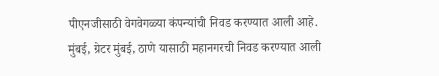पीएनजीसाठी वेगवेगळ्या कंपन्यांची निवड करण्यात आली आहे. मुंबई, ग्रेटर मुंबई, ठाणे यासाठी महानगरची निवड करण्यात आली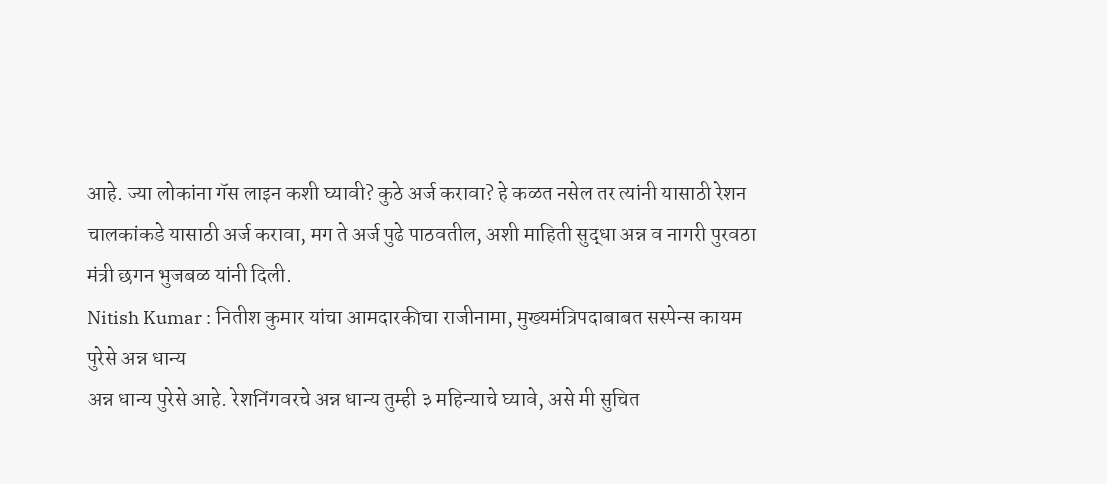आहे. ज्या लोकांना गॅस लाइन कशी घ्यावी? कुठे अर्ज करावा? हे कळत नसेल तर त्यांनी यासाठी रेशन चालकांकडे यासाठी अर्ज करावा, मग ते अर्ज पुढे पाठवतील, अशी माहिती सुद्धा अन्न व नागरी पुरवठा मंत्री छगन भुजबळ यांनी दिली.
Nitish Kumar : नितीश कुमार यांचा आमदारकीचा राजीनामा, मुख्यमंत्रिपदाबाबत सस्पेन्स कायम
पुरेसे अन्न धान्य
अन्न धान्य पुरेसे आहे. रेशनिंगवरचे अन्न धान्य तुम्ही ३ महिन्याचे घ्यावे, असे मी सुचित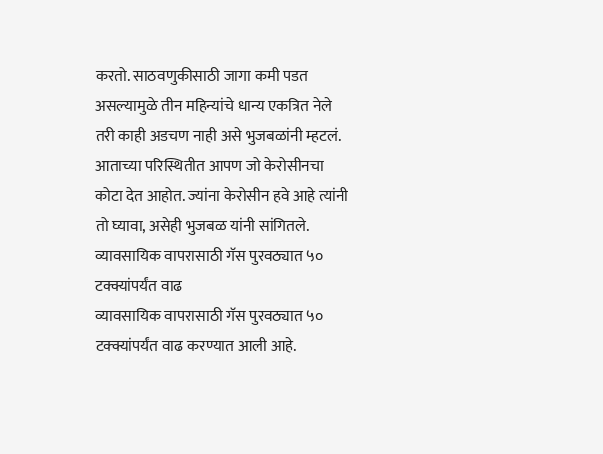करतो. साठवणुकीसाठी जागा कमी पडत असल्यामुळे तीन महिन्यांचे धान्य एकत्रित नेले तरी काही अडचण नाही असे भुजबळांनी म्हटलं. आताच्या परिस्थितीत आपण जो केरोसीनचा कोटा देत आहोत. ज्यांना केरोसीन हवे आहे त्यांनी तो घ्यावा, असेही भुजबळ यांनी सांगितले.
व्यावसायिक वापरासाठी गॅस पुरवठ्यात ५० टक्क्यांपर्यंत वाढ
व्यावसायिक वापरासाठी गॅस पुरवठ्यात ५० टक्क्यांपर्यंत वाढ करण्यात आली आहे.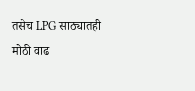तसेच LPG साठ्यातही मोठी वाढ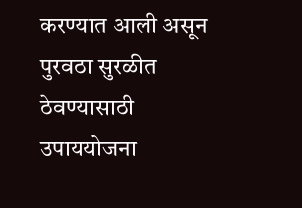करण्यात आली असून पुरवठा सुरळीत ठेवण्यासाठी उपाययोजना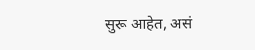सुरू आहेत, असं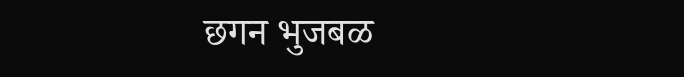छगन भुजबळ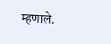म्हणाले.